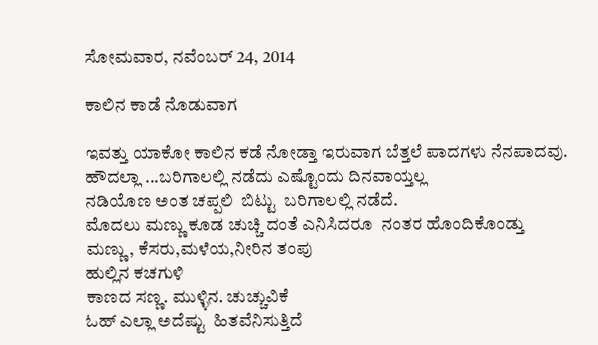ಸೋಮವಾರ, ನವೆಂಬರ್ 24, 2014

ಕಾಲಿನ ಕಾಡೆ ನೊಡುವಾಗ

ಇವತ್ತು ಯಾಕೋ ಕಾಲಿನ ಕಡೆ ನೋಡ್ತಾ ಇರುವಾಗ ಬೆತ್ತಲೆ ಪಾದಗಳು ನೆನಪಾದವು.
ಹೌದಲ್ಲಾ ...ಬರಿಗಾಲಲ್ಲಿ ನಡೆದು ಎಷ್ಟೊಂದು ದಿನವಾಯ್ತಲ್ಲ
ನಡಿಯೊಣ ಅಂತ ಚಪ್ಪಲಿ  ಬಿಟ್ಟು  ಬರಿಗಾಲಲ್ಲಿ ನಡೆದೆ.
ಮೊದಲು ಮಣ್ಣು ಕೂಡ ಚುಚ್ಚಿ ದಂತೆ ಎನಿಸಿದರೂ  ನಂತರ ಹೊಂದಿಕೊಂಡ್ತು
ಮಣ್ಣು, ಕೆಸರು,ಮಳೆಯ,ನೀರಿನ ತಂಪು
ಹುಲ್ಲಿನ ಕಚಗುಳಿ
ಕಾಣದ ಸಣ್ಣ. ಮುಳ್ಳಿನ. ಚುಚ್ಚುವಿಕೆ
ಓಹ್ ಎಲ್ಲಾ ಅದೆಷ್ಟು  ಹಿತವೆನಿಸುತ್ತಿದೆ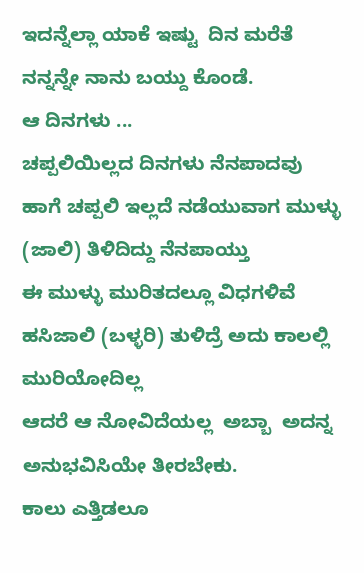ಇದನ್ನೆಲ್ಲಾ ಯಾಕೆ ಇಷ್ಟು  ದಿನ ಮರೆತೆ
ನನ್ನನ್ನೇ ನಾನು ಬಯ್ದು ಕೊಂಡೆ.
ಆ ದಿನಗಳು ...
ಚಪ್ಪಲಿಯಿಲ್ಲದ ದಿನಗಳು ನೆನಪಾದವು
ಹಾಗೆ ಚಪ್ಪಲಿ ಇಲ್ಲದೆ ನಡೆಯುವಾಗ ಮುಳ್ಳು (ಜಾಲಿ) ತಿಳಿದಿದ್ದು ನೆನಪಾಯ್ತು
ಈ ಮುಳ್ಳು ಮುರಿತದಲ್ಲೂ ವಿಧಗಳಿವೆ
ಹಸಿಜಾಲಿ (ಬಳ್ಳರಿ) ತುಳಿದ್ರೆ ಅದು ಕಾಲಲ್ಲಿ ಮುರಿಯೋದಿಲ್ಲ
ಆದರೆ ಆ ನೋವಿದೆಯಲ್ಲ  ಅಬ್ಬಾ  ಅದನ್ನ ಅನುಭವಿಸಿಯೇ ತೀರಬೇಕು.
ಕಾಲು ಎತ್ತಿಡಲೂ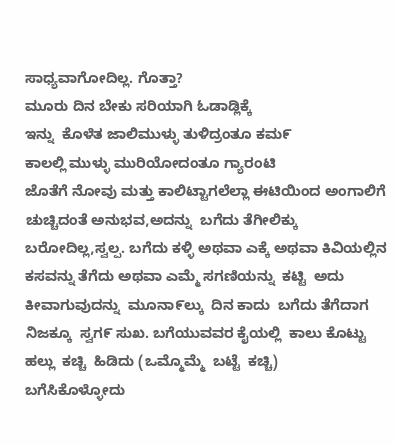ಸಾಧ್ಯವಾಗೋದಿಲ್ಲ. ಗೊತ್ತಾ?
ಮೂರು ದಿನ ಬೇಕು ಸರಿಯಾಗಿ ಓಡಾಡ್ಲಿಕ್ಕೆ
ಇನ್ನು  ಕೊಳೆತ ಜಾಲಿಮುಳ್ಳು ತುಳಿದ್ರಂತೂ ಕಮ೯
ಕಾಲಲ್ಲಿ ಮುಳ್ಳು ಮುರಿಯೋದಂತೂ ಗ್ಯಾರಂಟಿ
ಜೊತೆಗೆ ನೋವು ಮತ್ತು ಕಾಲಿಟ್ಟಾಗಲೆಲ್ಲಾ ಈಟಿಯಿಂದ ಅಂಗಾಲಿಗೆ ಚುಚ್ಚಿದಂತೆ ಅನುಭವ,ಅದನ್ನು  ಬಗೆದು ತೆಗೀಲಿಕ್ಕು ಬರೋದಿಲ್ಲ,ಸ್ವಲ್ಪ. ಬಗೆದು ಕಳ್ಳಿ ಅಥವಾ ಎಕ್ಕೆ ಅಥವಾ ಕಿವಿಯಲ್ಲಿನ ಕಸವನ್ನು ತೆಗೆದು ಅಥವಾ ಎಮ್ಮೆ ಸಗಣಿಯನ್ನು  ಕಟ್ಟಿ  ಅದು ಕೀವಾಗುವುದನ್ನು  ಮೂನಾ೯ಲ್ಕು  ದಿನ ಕಾದು  ಬಗೆದು ತೆಗೆದಾಗ ನಿಜಕ್ಕೂ  ಸ್ವಗ೯ ಸುಖ. ಬಗೆಯುವವರ ಕೈಯಲ್ಲಿ  ಕಾಲು ಕೊಟ್ಟು  ಹಲ್ಲು  ಕಚ್ಚಿ  ಹಿಡಿದು (ಒಮ್ಮೊಮ್ಮೆ  ಬಟ್ಟೆ  ಕಚ್ಚಿ)
ಬಗೆಸಿಕೊಳ್ಳೋದು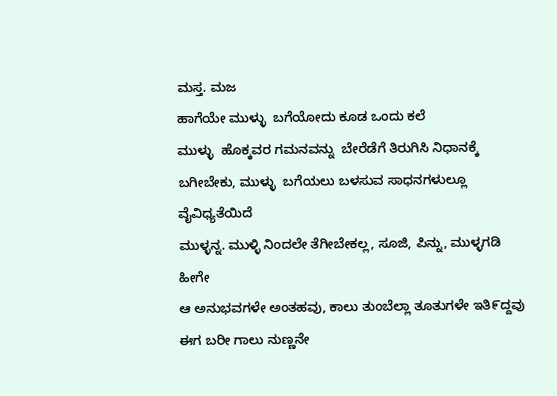ಮಸ್ತ. ಮಜ
ಹಾಗೆಯೇ ಮುಳ್ಳು  ಬಗೆಯೋದು ಕೂಡ ಒಂದು ಕಲೆ
ಮುಳ್ಳು  ಹೊಕ್ಕವರ ಗಮನವನ್ನು  ಬೇರೆಡೆಗೆ ತಿರುಗಿಸಿ ನಿಧಾನಕ್ಕೆ  ಬಗೀಬೇಕು, ಮುಳ್ಳು  ಬಗೆಯಲು ಬಳಸುವ ಸಾಧನಗಳುಲ್ಲೂ  ವೈವಿಧ್ಯತೆಯಿದೆ
ಮುಳ್ಳನ್ನ. ಮುಳ್ಳಿ ನಿಂದಲೇ ತೆಗೀಬೇಕಲ್ಲ, ಸೂಜಿ, ಪಿನ್ನು, ಮುಳ್ಳಗಡಿ ಹೀಗೇ
ಆ ಅನುಭವಗಳೇ ಅಂತಹವು, ಕಾಲು ತುಂಬೆಲ್ಲಾ ತೂತುಗಳೇ ಇತಿ೯ದ್ದವು
ಈಗ ಬರೀ ಗಾಲು ನುಣ್ಣನೇ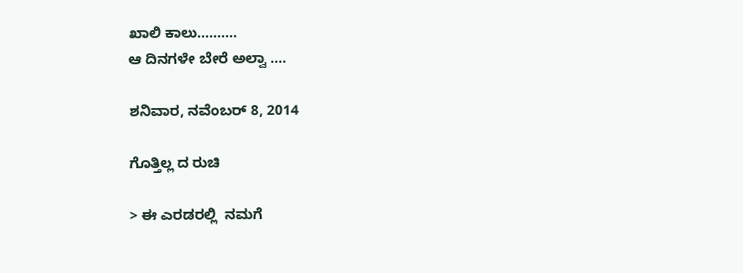ಖಾಲಿ ಕಾಲು..........
ಆ ದಿನಗಳೇ ಬೇರೆ ಅಲ್ವಾ ....

ಶನಿವಾರ, ನವೆಂಬರ್ 8, 2014

ಗೊತ್ತಿಲ್ಲ ದ ರುಚಿ

> ಈ ಎರಡರಲ್ಲಿ  ನಮಗೆ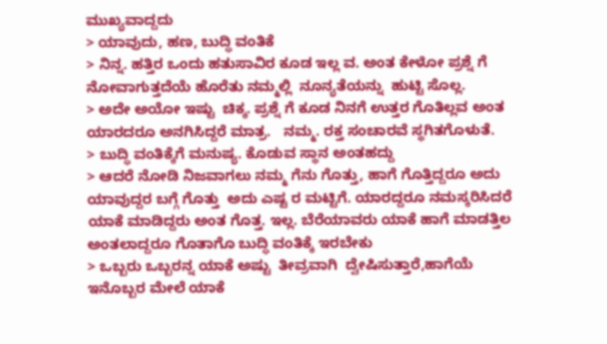ಮುಖ್ಯವಾದ್ದದು
> ಯಾವುದು, ಹಣ, ಬುದ್ಧಿ ವಂತಿಕೆ
> ನಿನ್ನ. ಹತ್ತಿರ ಒಂದು ಹತುಸಾವಿರ ಕೂಡ ಇಲ್ಲ ವ. ಅಂತ ಕೇಳೋ ಪ್ರಶ್ನೆ ಗೆ ನೋವಾಗುತ್ತದೆಯೆ ಹೊರೆತು ನಮ್ಮಲ್ಲಿ  ನೂನ್ಯತೆಯನ್ನು  ಹುಟ್ಟಿ ಸೊಲ್ಲ.
> ಅದೇ ಅಯೋ ಇಷ್ಟು  ಚಿಕ್ಕ. ಪ್ರಶ್ನೆ ಗೆ ಕೂಡ ನಿನಗೆ ಉತ್ತರ ಗೊತಿಲ್ಲವ ಅಂತ ಯಾರದರೂ ಅನಗಿಸಿದ್ದರೆ ಮಾತ್ರ.   ನಮ್ಮ. ರಕ್ತ ಸಂಚಾರವೆ ಸ್ಥಗಿತಗೊಳುತೆ.
> ಬುದ್ಧಿ ವಂತಿಕ್ಕೆಗೆ ಮನುಷ್ಯ. ಕೊಡುವ ಸ್ಥಾನ ಅಂತಹದ್ದು
> ಆದರೆ ನೋಡಿ ನಿಜವಾಗಲು ನಮ್ಮ ಗೆನು ಗೊತ್ತು, ಹಾಗೆ ಗೊತ್ತಿದ್ದರೂ ಅದು ಯಾವುದ್ದರ ಬಗ್ಗೆ ಗೊತ್ತು  ಅದು ಎಷ್ಟ ರ ಮಟ್ಟಿಗೆ. ಯಾರದ್ದರೂ ನಮಸ್ಕರಿಸಿದರೆ ಯಾಕೆ ಮಾಡಿದ್ದರು ಅಂತ ಗೊತ್ತ. ಇಲ್ಲ. ಬೆರೆಯಾವರು ಯಾಕೆ ಹಾಗೆ ಮಾಡತ್ತಿಲ ಅಂತಲಾದ್ದರೂ ಗೊತಾಗೊ ಬುದ್ಧಿ ವಂತಿಕ್ಕೆ ಇರಬೇಕು
> ಒಬ್ಬರು ಒಬ್ಬರನ್ನ ಯಾಕೆ ಅಷ್ಟು  ತೀವ್ರವಾಗಿ  ದ್ವೇಷಿಸುತ್ತಾರೆ,ಹಾಗೆಯೆ ಇನೊಬ್ಬರ ಮೇಲೆ ಯಾಕೆ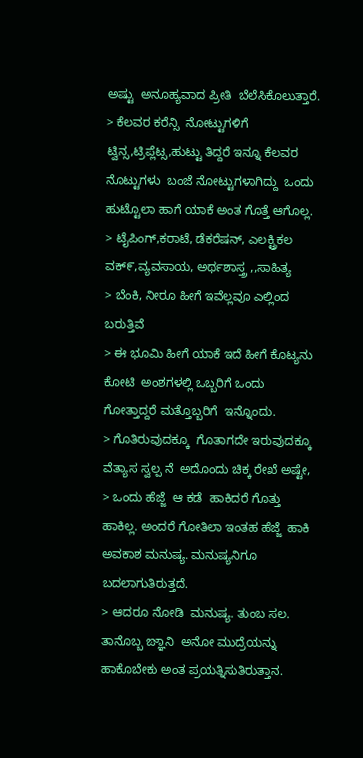ಅಷ್ಟು  ಅನೂಹ್ಯವಾದ ಪ್ರೀತಿ  ಬೆಲೆಸಿಕೊಲುತ್ತಾರೆ.
> ಕೆಲವರ ಕರೆನ್ಸಿ  ನೋಟ್ಟುಗಳಿಗೆ  ಟ್ವಿನ್ಸ,ಟ್ರಿಪ್ಲೆಟ್ಸ,ಹುಟ್ಟು ತಿದ್ದರೆ ಇನ್ನೂ ಕೆಲವರ ನೊಟ್ಟುಗಳು  ಬಂಜೆ ನೋಟ್ಟುಗಳಾಗಿದ್ದು  ಒಂದು ಹುಟ್ಟೊಲಾ ಹಾಗೆ ಯಾಕೆ ಅಂತ ಗೊತ್ತೆ ಆಗೊಲ್ಲ.
> ಟೈಪಿಂಗ್,ಕರಾಟೆ, ಡೆಕರೆಷನ್, ಎಲಕ್ಟ್ರಿಕಲ ವಕ್೯,ವ್ಯವಸಾಯ, ಅರ್ಥಶಾಸ್ತ್ರ ,,ಸಾಹಿತ್ಯ
> ಬೆಂಕಿ, ನೀರೂ ಹೀಗೆ ಇವೆಲ್ಲವೂ ಎಲ್ಲಿಂದ ಬರುತ್ತಿವೆ
> ಈ ಭೂಮಿ ಹೀಗೆ ಯಾಕೆ ಇದೆ ಹೀಗೆ ಕೊಟ್ಯನು ಕೋಟಿ  ಅಂಶಗಳಲ್ಲಿ ಒಬ್ಬರಿಗೆ ಒಂದು ಗೋತ್ತಾದ್ದರೆ ಮತ್ತೊಬ್ಬರಿಗೆ  ಇನ್ನೊಂದು.
> ಗೊತಿರುವುದಕ್ಕೂ  ಗೊತಾಗದೇ ಇರುವುದಕ್ಕೂ  ವೆತ್ಯಾಸ ಸ್ವಲ್ಪ ನೆ  ಅದೊಂದು ಚಿಕ್ಕ ರೇಖೆ ಅಷ್ಟೇ,
> ಒಂದು ಹೆಜ್ಜೆ  ಆ ಕಡೆ  ಹಾಕಿದರೆ ಗೊತ್ತು ಹಾಕಿಲ್ಲ. ಅಂದರೆ ಗೋತಿಲಾ ಇಂತಹ ಹೆಜ್ಜೆ  ಹಾಕಿ ಅವಕಾಶ ಮನುಷ್ಯ. ಮನುಷ್ಯನಿಗೂ ಬದಲಾಗುತಿರುತ್ತದೆ.
> ಆದರೂ ನೋಡಿ  ಮನುಷ್ಯ. ತುಂಬ ಸಲ. ತಾನೊಬ್ಬ ಙ್ಞಾನಿ  ಅನೋ ಮುದ್ರೆಯನ್ನು  ಹಾಕೊಬೇಕು ಅಂತ ಪ್ರಯತ್ನಿಸುತಿರುತ್ತಾನ.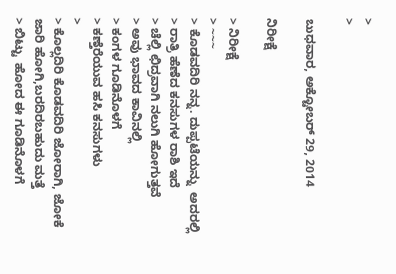>
>

ಬುಧವಾರ, ಅಕ್ಟೋಬರ್ 29, 2014

ನಿರೀಕ್ಷೆ

> ನಿರೀಕ್ಷೆ
> ~~~
> ಕೊಡವದಿರಿ ನನ್ನ. ದುಪ್ಪಟೆಯನ್ನು  ಅದರಲ್ಲಿ
> ರಾತ್ರಿ ಹೆಣೆದ ಕನಸುಗಳ ರಾಶಿ ಇದೆ
> ಚೆಲ್ಲಿ ಛಿದ್ರವಾಗಿ ನಲುಗಿ ಹೋಗುತ್ತವೆ
> ಅವು ಭಾವದ ಕಾವಿನಲ್ಲಿ
> ಕಂಗಳ ಗೂಡಿನೊಳಗೆ
> ಕಣ್ತೆರೆಯುವ ಹಸಿ ಕನಸುಗಳು
>
> ಕೊಲ್ಲದಿರಿ ಕೊಡವದಿರಿ ಜೋರಾಗಿ, ಜೋಕೆ ಜಾರಿ ಹೋಗಿ,ಬರದಿರಬಹುದು ಮತ್ತೆ
> ಬಿಟ್ಟು  ಹೋದ ಈ ಗೂಡಿನೊಳಗೆ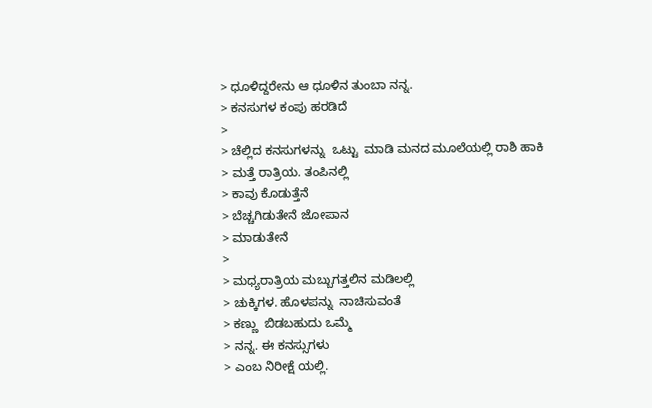> ಧೂಳಿದ್ದರೇನು ಆ ಧೂಳಿನ ತುಂಬಾ ನನ್ನ.
> ಕನಸುಗಳ ಕಂಪು ಹರಡಿದೆ
>
> ಚೆಲ್ಲಿದ ಕನಸುಗಳನ್ನು  ಒಟ್ಟು  ಮಾಡಿ ಮನದ ಮೂಲೆಯಲ್ಲಿ ರಾಶಿ ಹಾಕಿ
> ಮತ್ತೆ ರಾತ್ರಿಯ. ತಂಪಿನಲ್ಲಿ
> ಕಾವು ಕೊಡುತ್ತೆನೆ
> ಬೆಚ್ಚಗಿಡುತೇನೆ ಜೋಪಾನ
> ಮಾಡುತೇನೆ
>
> ಮಧ್ಯರಾತ್ರಿಯ ಮಬ್ಬುಗತ್ತಲಿನ ಮಡಿಲಲ್ಲಿ
> ಚುಕ್ಕಿಗಳ. ಹೊಳಪನ್ನು  ನಾಚಿಸುವಂತೆ
> ಕಣ್ಣು  ಬಿಡಬಹುದು ಒಮ್ಮೆ
> ನನ್ನ. ಈ ಕನಸ್ಸುಗಳು
> ಎಂಬ ನಿರೀಕ್ಷೆ ಯಲ್ಲಿ.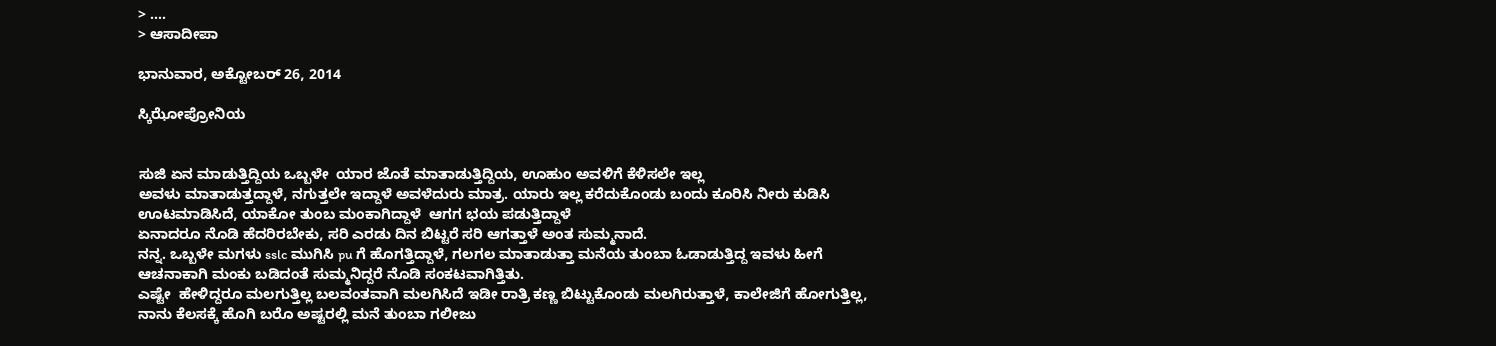> ....
> ಆಸಾದೀಪಾ

ಭಾನುವಾರ, ಅಕ್ಟೋಬರ್ 26, 2014

ಸ್ಕಿಝೋಪ್ರೋನಿಯ


ಸುಜಿ ಏನ ಮಾಡುತ್ತಿದ್ದಿಯ ಒಬ್ಬಳೇ  ಯಾರ ಜೊತೆ ಮಾತಾಡುತ್ತಿದ್ದಿಯ, ಊಹುಂ ಅವಳಿಗೆ ಕೆಳಿಸಲೇ ಇಲ್ಲ
ಅವಳು ಮಾತಾಡುತ್ತದ್ದಾಳೆ, ನಗುತ್ತಲೇ ಇದ್ದಾಳೆ ಅವಳೆದುರು ಮಾತ್ರ. ಯಾರು ಇಲ್ಲ ಕರೆದುಕೊಂಡು ಬಂದು ಕೂರಿಸಿ ನೀರು ಕುಡಿಸಿ ಊಟಮಾಡಿಸಿದೆ, ಯಾಕೋ ತುಂಬ ಮಂಕಾಗಿದ್ದಾಳೆ  ಆಗಗ ಭಯ ಪಡುತ್ತಿದ್ದಾಳೆ
ಏನಾದರೂ ನೊಡಿ ಹೆದರಿರಬೇಕು, ಸರಿ ಎರಡು ದಿನ ಬಿಟ್ಟರೆ ಸರಿ ಆಗತ್ತಾಳೆ ಅಂತ ಸುಮ್ಮನಾದೆ.
ನನ್ನ. ಒಬ್ಬಳೇ ಮಗಳು sslc ಮುಗಿಸಿ pu ಗೆ ಹೊಗತ್ತಿದ್ದಾಳೆ, ಗಲಗಲ ಮಾತಾಡುತ್ತಾ ಮನೆಯ ತುಂಬಾ ಓಡಾಡುತ್ತಿದ್ದ ಇವಳು ಹೀಗೆ ಆಚನಾಕಾಗಿ ಮಂಕು ಬಡಿದಂತೆ ಸುಮ್ಮನಿದ್ದರೆ ನೊಡಿ ಸಂಕಟವಾಗಿತ್ತಿತು.
ಎಷ್ಟೇ  ಹೇಳಿದ್ದರೂ ಮಲಗುತ್ತಿಲ್ಲ ಬಲವಂತವಾಗಿ ಮಲಗಿಸಿದೆ ಇಡೀ ರಾತ್ರಿ ಕಣ್ಣ ಬಿಟ್ಟುಕೊಂಡು ಮಲಗಿರುತ್ತಾಳೆ, ಕಾಲೇಜಿಗೆ ಹೋಗುತ್ತಿಲ್ಲ, ನಾನು ಕೆಲಸಕ್ಕೆ ಹೊಗಿ ಬರೊ ಅಷ್ಟರಲ್ಲಿ ಮನೆ ತುಂಬಾ ಗಲೀಜು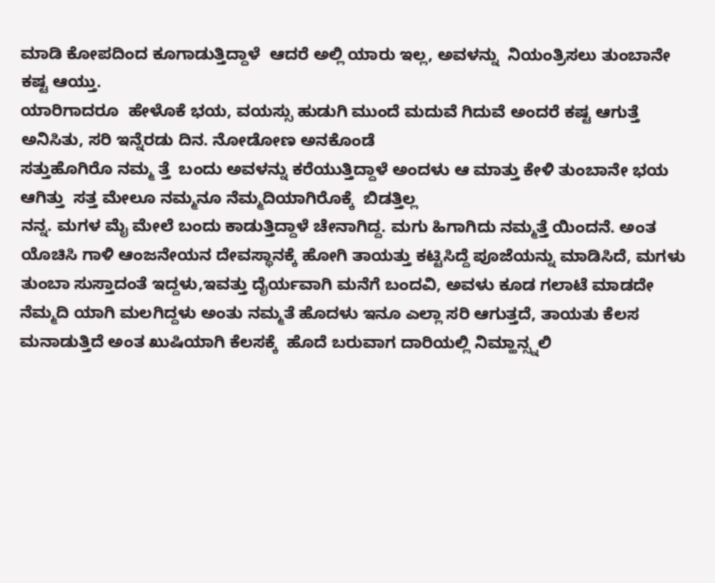ಮಾಡಿ ಕೋಪದಿಂದ ಕೂಗಾಡುತ್ತಿದ್ದಾಳೆ  ಆದರೆ ಅಲ್ಲಿ ಯಾರು ಇಲ್ಲ, ಅವಳನ್ನು  ನಿಯಂತ್ರಿಸಲು ತುಂಬಾನೇ ಕಷ್ಟ ಆಯ್ತು.
ಯಾರಿಗಾದರೂ  ಹೇಳೊಕೆ ಭಯ, ವಯಸ್ಸು ಹುಡುಗಿ ಮುಂದೆ ಮದುವೆ ಗಿದುವೆ ಅಂದರೆ ಕಷ್ಟ ಆಗುತ್ತೆ  ಅನಿಸಿತು, ಸರಿ ಇನ್ನೆರಡು ದಿನ. ನೋಡೋಣ ಅನಕೊಂಡೆ
ಸತ್ತುಹೊಗಿರೊ ನಮ್ಮ ತ್ತೆ  ಬಂದು ಅವಳನ್ನು ಕರೆಯುತ್ತಿದ್ದಾಳೆ ಅಂದಳು ಆ ಮಾತ್ತು ಕೇಳಿ ತುಂಬಾನೇ ಭಯ ಆಗಿತ್ತು  ಸತ್ತ ಮೇಲೂ ನಮ್ಮನೂ ನೆಮ್ಮದಿಯಾಗಿರೊಕ್ಕೆ  ಬಿಡತ್ತಿಲ್ಲ
ನನ್ನ. ಮಗಳ ಮೈ ಮೇಲೆ ಬಂದು ಕಾಡುತ್ತಿದ್ದಾಳೆ ಚೇನಾಗಿದ್ದ. ಮಗು ಹಿಗಾಗಿದು ನಮ್ಮತ್ತೆ ಯಿಂದನೆ. ಅಂತ ಯೊಚಿಸಿ ಗಾಳಿ ಆಂಜನೇಯನ ದೇವಸ್ಥಾನಕ್ಕೆ ಹೋಗಿ ತಾಯತ್ತು ಕಟ್ಟಿಸಿದ್ದೆ ಪೂಜೆಯನ್ನು ಮಾಡಿಸಿದೆ, ಮಗಳು ತುಂಬಾ ಸುಸ್ತಾದಂತೆ ಇದ್ದಳು,ಇವತ್ತು ದೈರ್ಯವಾಗಿ ಮನೆಗೆ ಬಂದವಿ, ಅವಳು ಕೂಡ ಗಲಾಟೆ ಮಾಡದೇ ನೆಮ್ಮದಿ ಯಾಗಿ ಮಲಗಿದ್ದಳು ಅಂತು ನಮ್ಮತೆ ಹೊದಳು ಇನೂ ಎಲ್ಲಾ ಸರಿ ಆಗುತ್ತದೆ, ತಾಯತು ಕೆಲಸ ಮನಾಡುತ್ತಿದೆ ಅಂತ ಖುಷಿಯಾಗಿ ಕೆಲಸಕ್ಕೆ  ಹೊದೆ ಬರುವಾಗ ದಾರಿಯಲ್ಲಿ ನಿಮ್ಹಾನ್ಸ್ನಲಿ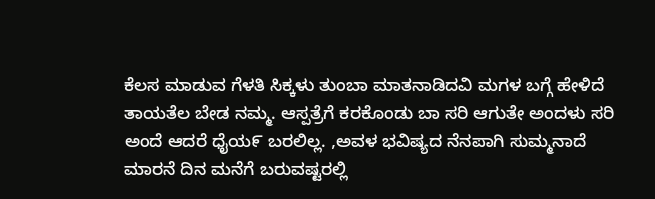ಕೆಲಸ ಮಾಡುವ ಗೆಳತಿ ಸಿಕ್ಕಳು ತುಂಬಾ ಮಾತನಾಡಿದವಿ ಮಗಳ ಬಗ್ಗೆ ಹೇಳಿದೆ ತಾಯತೆಲ ಬೇಡ ನಮ್ಮ. ಆಸ್ಪತ್ರೆಗೆ ಕರಕೊಂಡು ಬಾ ಸರಿ ಆಗುತೇ ಅಂದಳು ಸರಿ ಅಂದೆ ಆದರೆ ಧೈಯ೯ ಬರಲಿಲ್ಲ. ,ಅವಳ ಭವಿಷ್ಯದ ನೆನಪಾಗಿ ಸುಮ್ಮನಾದೆ
ಮಾರನೆ ದಿನ ಮನೆಗೆ ಬರುವಷ್ಟರಲ್ಲಿ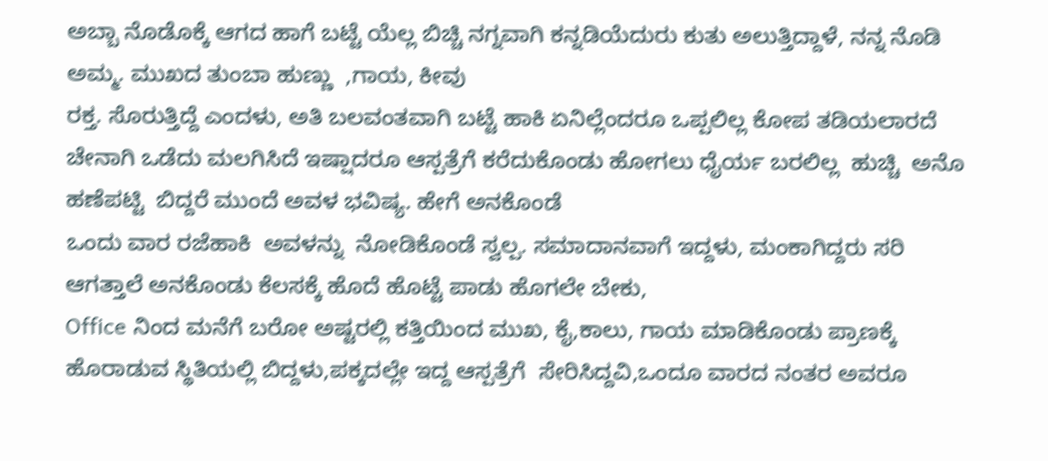ಅಬ್ಬಾ ನೊಡೊಕ್ಕೆ ಆಗದ ಹಾಗೆ ಬಟ್ಟೆ ಯೆಲ್ಲ ಬಿಚ್ಚಿ ನಗ್ನವಾಗಿ ಕನ್ನಡಿಯೆದುರು ಕುತು ಅಲುತ್ತಿದ್ದಾಳೆ, ನನ್ನ ನೊಡಿ ಅಮ್ಮ. ಮುಖದ ತುಂಬಾ ಹುಣ್ಣು  ,ಗಾಯ, ಕೀವು
ರಕ್ತ. ಸೊರುತ್ತಿದ್ದೆ ಎಂದಳು, ಅತಿ ಬಲವಂತವಾಗಿ ಬಟ್ಟೆ ಹಾಕಿ ಏನಿಲ್ಲೆಂದರೂ ಒಪ್ಪಲಿಲ್ಲ ಕೋಪ ತಡಿಯಲಾರದೆ  ಚೇನಾಗಿ ಒಡೆದು ಮಲಗಿಸಿದೆ ಇಷ್ಷಾದರೂ ಆಸ್ಪತ್ರೆಗೆ ಕರೆದುಕೊಂಡು ಹೋಗಲು ಧೈರ್ಯ ಬರಲಿಲ್ಲ  ಹುಚ್ಚಿ  ಅನೊ ಹಣೆಪಟ್ಟಿ  ಬಿದ್ದರೆ ಮುಂದೆ ಅವಳ ಭವಿಷ್ಯ. ಹೇಗೆ ಅನಕೊಂಡೆ
ಒಂದು ವಾರ ರಜೆಹಾಕಿ  ಅವಳನ್ನು  ನೋಡಿಕೊಂಡೆ ಸ್ವಲ್ಪ. ಸಮಾದಾನವಾಗೆ ಇದ್ದಳು, ಮಂಕಾಗಿದ್ದರು ಸರಿ ಆಗತ್ತಾಲೆ ಅನಕೊಂಡು ಕೆಲಸಕ್ಕೆ ಹೊದೆ ಹೊಟ್ಟೆ ಪಾಡು ಹೊಗಲೇ ಬೇಕು,
Office ನಿಂದ ಮನೆಗೆ ಬರೋ ಅಷ್ಟರಲ್ಲಿ ಕತ್ತಿಯಿಂದ ಮುಖ, ಕೈ,ಕಾಲು, ಗಾಯ ಮಾಡಿಕೊಂಡು ಪ್ರಾಣಕ್ಕೆ ಹೊರಾಡುವ ಸ್ಥಿತಿಯಲ್ಲಿ ಬಿದ್ದಳು,ಪಕ್ಕದಲ್ಲೇ ಇದ್ದ ಆಸ್ಪತ್ರೆಗೆ  ಸೇರಿಸಿದ್ದವಿ,ಒಂದೂ ವಾರದ ನಂತರ ಅವರೂ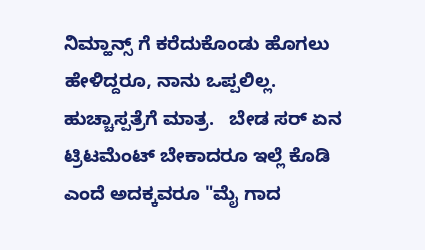ನಿಮ್ಹಾನ್ಸ್ ಗೆ ಕರೆದುಕೊಂಡು ಹೊಗಲು ಹೇಳಿದ್ದರೂ, ನಾನು ಒಪ್ಪಲಿಲ್ಲ. ಹುಚ್ಚಾಸ್ಪತ್ರೆಗೆ ಮಾತ್ರ.   ಬೇಡ ಸರ್ ಏನ ಟ್ರಿಟಮೆಂಟ್ ಬೇಕಾದರೂ ಇಲ್ಲೆ ಕೊಡಿ ಎಂದೆ ಅದಕ್ಕವರೂ "ಮೈ ಗಾದ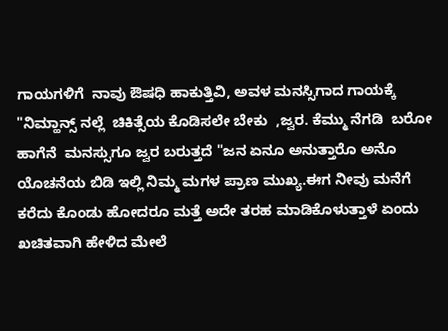ಗಾಯಗಳಿಗೆ  ನಾವು ಔಷಧಿ ಹಾಕುತ್ತಿವಿ, ಅವಳ ಮನಸ್ಸಿಗಾದ ಗಾಯಕ್ಕೆ "ನಿಮ್ಹಾನ್ಸ್ ನಲ್ಲೆ  ಚಿಕಿತ್ಸೆಯ ಕೊಡಿಸಲೇ ಬೇಕು  ,ಜ್ವರ. ಕೆಮ್ಮು ನೆಗಡಿ  ಬರೋ ಹಾಗೆನೆ  ಮನಸ್ಸುಗೂ ಜ್ವರ ಬರುತ್ತದೆ "ಜನ ಏನೂ ಅನುತ್ತಾರೊ ಅನೊ ಯೊಚನೆಯ ಬಿಡಿ ಇಲ್ಲಿ ನಿಮ್ಮ ಮಗಳ ಪ್ರಾಣ ಮುಖ್ಯ.ಈಗ ನೀವು ಮನೆಗೆ ಕರೆದು ಕೊಂಡು ಹೋದರೂ ಮತ್ತೆ ಅದೇ ತರಹ ಮಾಡಿಕೊಳುತ್ತಾಳೆ ಏಂದು ಖಚಿತವಾಗಿ ಹೇಳಿದ ಮೇಲೆ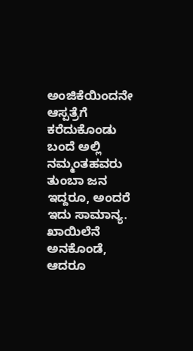ಅಂಜಿಕೆಯಿಂದನೇ ಆಸ್ಪತ್ರೆಗೆ ಕರೆದುಕೊಂಡು ಬಂದೆ ಅಲ್ಲಿ ನಮ್ಮಂತಹವರು ತುಂಬಾ ಜನ ಇದ್ದರೂ, ಅಂದರೆ ಇದು ಸಾಮಾನ್ಯ. ಖಾಯಿಲೆನೆ ಅನಕೊಂಡೆ, ಆದರೂ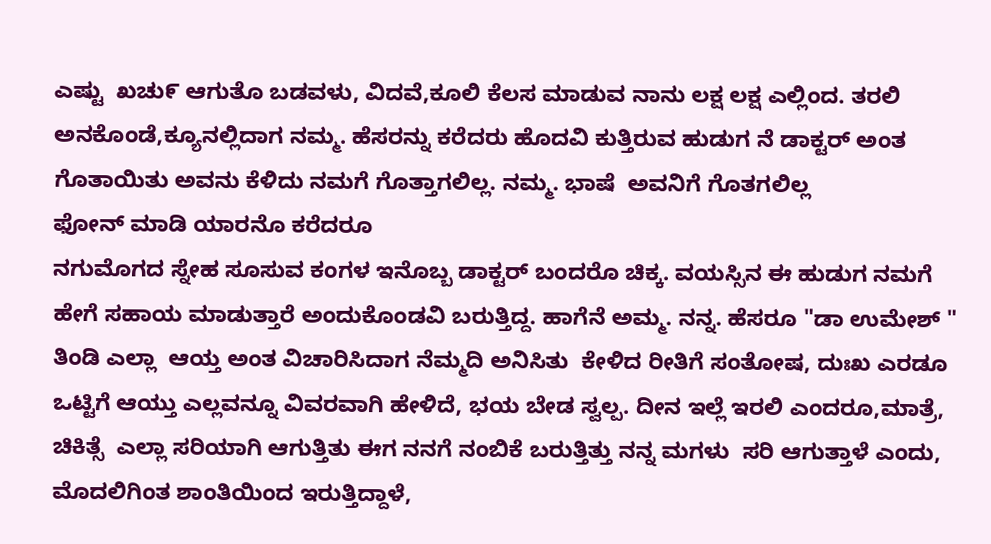ಎಷ್ಟು  ಖಚು೯ ಆಗುತೊ ಬಡವಳು, ವಿದವೆ,ಕೂಲಿ ಕೆಲಸ ಮಾಡುವ ನಾನು ಲಕ್ಷ ಲಕ್ಷ ಎಲ್ಲಿಂದ. ತರಲಿ ಅನಕೊಂಡೆ,ಕ್ಯೂನಲ್ಲಿದಾಗ ನಮ್ಮ. ಹೆಸರನ್ನು ಕರೆದರು ಹೊದವಿ ಕುತ್ತಿರುವ ಹುಡುಗ ನೆ ಡಾಕ್ಟರ್ ಅಂತ ಗೊತಾಯಿತು ಅವನು ಕೆಳಿದು ನಮಗೆ ಗೊತ್ತಾಗಲಿಲ್ಲ. ನಮ್ಮ. ಭಾಷೆ  ಅವನಿಗೆ ಗೊತಗಲಿಲ್ಲ
ಫೋನ್ ಮಾಡಿ ಯಾರನೊ ಕರೆದರೂ
ನಗುಮೊಗದ ಸ್ನೇಹ ಸೂಸುವ ಕಂಗಳ ಇನೊಬ್ಬ ಡಾಕ್ಟರ್ ಬಂದರೊ ಚಿಕ್ಕ. ವಯಸ್ಸಿನ ಈ ಹುಡುಗ ನಮಗೆ ಹೇಗೆ ಸಹಾಯ ಮಾಡುತ್ತಾರೆ ಅಂದುಕೊಂಡವಿ ಬರುತ್ತಿದ್ದ. ಹಾಗೆನೆ ಅಮ್ಮ. ನನ್ನ. ಹೆಸರೂ "ಡಾ ಉಮೇಶ್ " ತಿಂಡಿ ಎಲ್ಲಾ  ಆಯ್ತ ಅಂತ ವಿಚಾರಿಸಿದಾಗ ನೆಮ್ಮದಿ ಅನಿಸಿತು  ಕೇಳಿದ ರೀತಿಗೆ ಸಂತೋಷ, ದುಃಖ ಎರಡೂ  ಒಟ್ಟಿಗೆ ಆಯ್ತು ಎಲ್ಲವನ್ನೂ ವಿವರವಾಗಿ ಹೇಳಿದೆ, ಭಯ ಬೇಡ ಸ್ವಲ್ಪ. ದೀನ ಇಲ್ಲೆ ಇರಲಿ ಎಂದರೂ,ಮಾತ್ರೆ, ಚಿಕಿತ್ಸೆ  ಎಲ್ಲಾ ಸರಿಯಾಗಿ ಆಗುತ್ತಿತು ಈಗ ನನಗೆ ನಂಬಿಕೆ ಬರುತ್ತಿತ್ತು ನನ್ನ ಮಗಳು  ಸರಿ ಆಗುತ್ತಾಳೆ ಎಂದು, ಮೊದಲಿಗಿಂತ ಶಾಂತಿಯಿಂದ ಇರುತ್ತಿದ್ದಾಳೆ,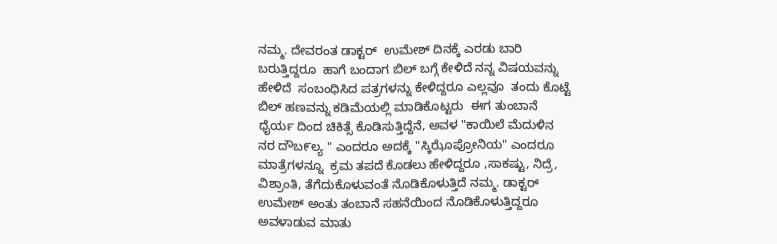ನಮ್ಮ. ದೇವರಂತ ಡಾಕ್ಟರ್  ಉಮೇಶ್ ದಿನಕ್ಕೆ ಎರಡು ಬಾರಿ ಬರುತ್ತಿದ್ದರೂ  ಹಾಗೆ ಬಂದಾಗ ಬಿಲ್ ಬಗ್ಗೆ ಕೇಳಿದೆ ನನ್ನ ವಿಷಯವನ್ನು ಹೇಳಿದೆ  ಸಂಬಂಧಿಸಿದ ಪತ್ರಗಳನ್ನು ಕೇಳಿದ್ದರೂ ಎಲ್ಲವೂ  ತಂದು ಕೊಟ್ಟೆ  ಬಿಲ್ ಹಣವನ್ನು ಕಡಿಮೆಯಲ್ಲಿ ಮಾಡಿಕೊಟ್ಟರು  ಈಗ ತುಂಬಾನೆ ಧೈರ್ಯ ದಿಂದ ಚಿಕಿತ್ಸೆ ಕೊಡಿಸುತ್ತಿದ್ದೆನೆ, ಅವಳ "ಕಾಯಿಲೆ ಮೆದುಳಿನ ನರ ದೌಬ೯ಲ್ಯ " ಎಂದರೂ ಅದಕ್ಕೆ "ಸ್ಕಿಝೊಪ್ರೋನಿಯ" ಎಂದರೂ ಮಾತ್ರೆಗಳನ್ನೂ  ಕ್ರಮ ತಪದೆ ಕೊಡಲು ಹೇಳಿದ್ದರೂ ,ಸಾಕಷ್ಟು, ನಿದ್ರೆ, ವಿಶ್ರಾಂತಿ, ತೆಗೆದುಕೊಳುವಂತೆ ನೊಡಿಕೊಳುತ್ತಿದೆ ನಮ್ಮ. ಡಾಕ್ಟರ್  ಉಮೇಶ್ ಅಂತು ತಂಬಾನೆ ಸಹನೆಯಿಂದ ನೊಡಿಕೊಳುತ್ತಿದ್ದರೂ ಅವಳಾಡುವ ಮಾತು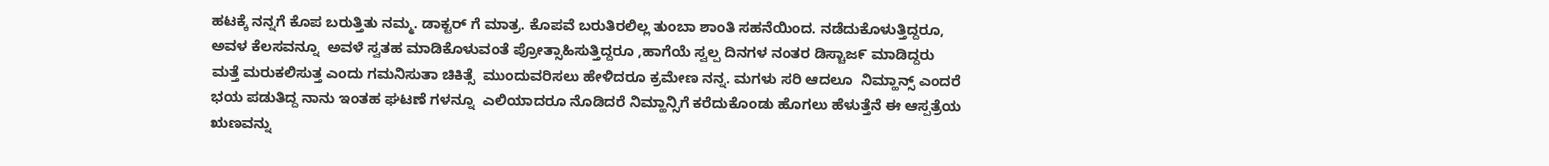ಹಟಕ್ಕೆ ನನ್ನಗೆ ಕೊಪ ಬರುತ್ತಿತು ನಮ್ಮ. ಡಾಕ್ಟರ್ ಗೆ ಮಾತ್ರ. ಕೊಪವೆ ಬರುತಿರಲಿಲ್ಲ ತುಂಬಾ ಶಾಂತಿ ಸಹನೆಯಿಂದ. ನಡೆದುಕೊಳುತ್ತಿದ್ದರೂ, ಅವಳ ಕೆಲಸವನ್ನೂ  ಅವಳೆ ಸ್ವತಹ ಮಾಡಿಕೊಳುವಂತೆ ಪ್ರೋತ್ಸಾಹಿಸುತ್ತಿದ್ದರೂ ,ಹಾಗೆಯೆ ಸ್ವಲ್ಪ ದಿನಗಳ ನಂತರ ಡಿಸ್ಚಾಜ೯ ಮಾಡಿದ್ದರು  ಮತ್ತೆ ಮರುಕಲಿಸುತ್ತ ಎಂದು ಗಮನಿಸುತಾ ಚಿಕಿತ್ಸೆ  ಮುಂದುವರಿಸಲು ಹೇಳಿದರೂ ಕ್ರಮೇಣ ನನ್ನ. ಮಗಳು ಸರಿ ಆದಲೂ  ನಿಮ್ಹಾನ್ಸ್ ಎಂದರೆ ಭಯ ಪಡುತಿದ್ದ ನಾನು ಇಂತಹ ಘಟಣೆ ಗಳನ್ನೂ  ಎಲಿಯಾದರೂ ನೊಡಿದರೆ ನಿಮ್ಹಾನ್ಸಿಗೆ ಕರೆದುಕೊಂಡು ಹೊಗಲು ಹೆಳುತ್ತೆನೆ ಈ ಆಸ್ಪತ್ರೆಯ ಋಣವನ್ನು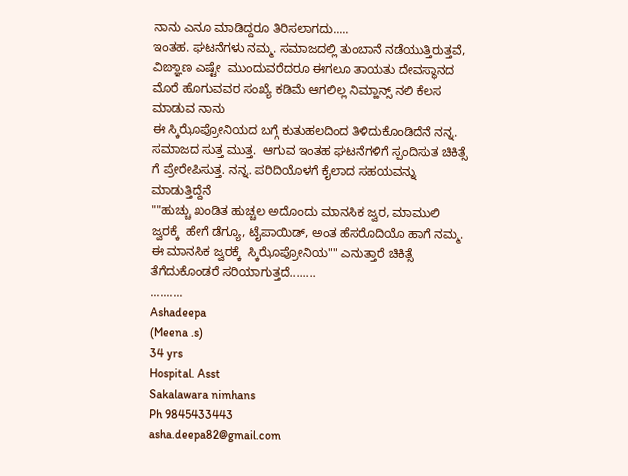ನಾನು ಎನೂ ಮಾಡಿದ್ದರೂ ತಿರಿಸಲಾಗದು.....
ಇಂತಹ. ಘಟನೆಗಳು ನಮ್ಮ. ಸಮಾಜದಲ್ಲಿ ತುಂಬಾನೆ ನಡೆಯುತ್ತಿರುತ್ತವೆ, ವಿಙ್ಞಾಣ ಎಷ್ಟೇ  ಮುಂದುವರೆದರೂ ಈಗಲೂ ತಾಯತು ದೇವಸ್ಥಾನದ ಮೊರೆ ಹೊಗುವವರ ಸಂಖ್ಯೆ ಕಡಿಮೆ ಆಗಲಿಲ್ಲ ನಿಮ್ಹಾನ್ಸ್ ನಲಿ ಕೆಲಸ ಮಾಡುವ ನಾನು
ಈ ಸ್ಕಿಝೊಪ್ರೋನಿಯದ ಬಗ್ಗೆ ಕುತುಹಲದಿಂದ ತಿಳಿದುಕೊಂಡಿದೆನೆ ನನ್ನ. ಸಮಾಜದ ಸುತ್ತ ಮುತ್ತ.  ಆಗುವ ಇಂತಹ ಘಟನೆಗಳಿಗೆ ಸ್ಪಂದಿಸುತ ಚಿಕಿತ್ಸೆ ಗೆ ಪ್ರೇರೇಪಿಸುತ್ತ. ನನ್ನ. ಪರಿದಿಯೊಳಗೆ ಕೈಲಾದ ಸಹಯವನ್ನು ಮಾಡುತ್ತಿದ್ದೆನೆ
""ಹುಚ್ಚು ಖಂಡಿತ ಹುಚ್ಚಲ ಅದೊಂದು ಮಾನಸಿಕ ಜ್ವರ, ಮಾಮುಲಿ ಜ್ವರಕ್ಕೆ  ಹೇಗೆ ಡೆಗ್ಯೂ, ಟೈಪಾಯಿಡ್, ಅಂತ ಹೆಸರೊದಿಯೊ ಹಾಗೆ ನಮ್ಮ. ಈ ಮಾನಸಿಕ ಜ್ವರಕ್ಕೆ  ಸ್ಕಿಝೊಪ್ರೋನಿಯ"" ಎನುತ್ತಾರೆ ಚಿಕಿತ್ಸೆ ತೆಗೆದುಕೊಂಡರೆ ಸರಿಯಾಗುತ್ತದೆ........
..........
Ashadeepa
(Meena .s)
34 yrs
Hospital. Asst
Sakalawara nimhans
Ph 9845433443
asha.deepa82@gmail.com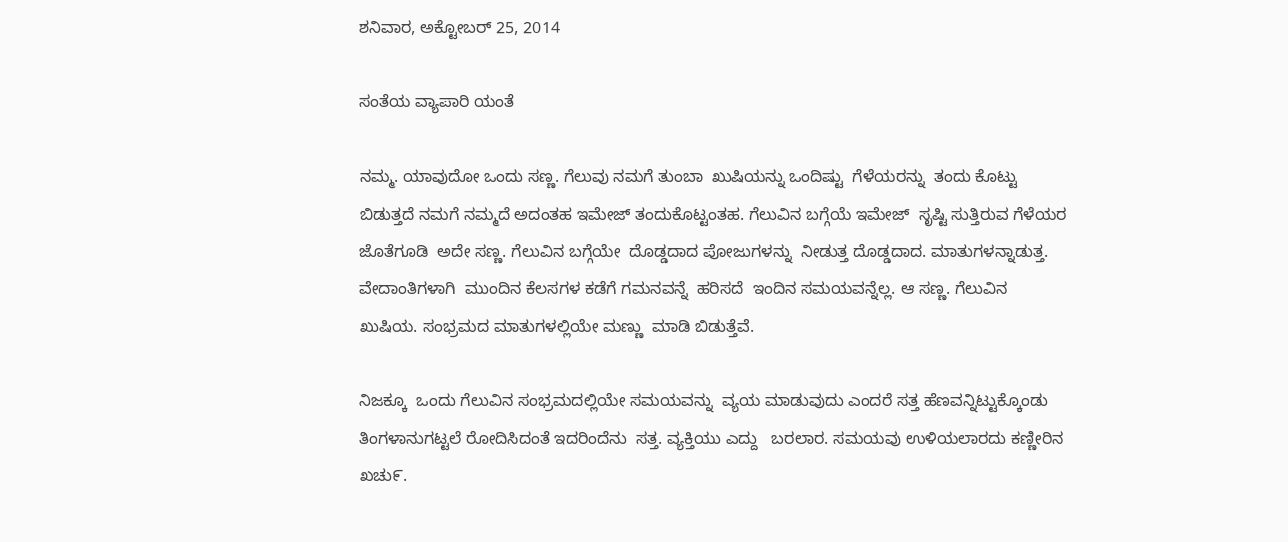ಶನಿವಾರ, ಅಕ್ಟೋಬರ್ 25, 2014

ಸಂತೆಯ ವ್ಯಾಪಾರಿ ಯಂತೆ

ನಮ್ಮ. ಯಾವುದೋ ಒಂದು ಸಣ್ಣ. ಗೆಲುವು ನಮಗೆ ತುಂಬಾ  ಖುಷಿಯನ್ನು ಒಂದಿಷ್ಟು  ಗೆಳೆಯರನ್ನು  ತಂದು ಕೊಟ್ಟು  ಬಿಡುತ್ತದೆ ನಮಗೆ ನಮ್ಮದೆ ಅದಂತಹ ಇಮೇಜ್ ತಂದುಕೊಟ್ಟಂತಹ. ಗೆಲುವಿನ ಬಗ್ಗೆಯೆ ಇಮೇಜ್  ಸೃಷ್ಟಿ ಸುತ್ತಿರುವ ಗೆಳೆಯರ ಜೊತೆಗೂಡಿ  ಅದೇ ಸಣ್ಣ. ಗೆಲುವಿನ ಬಗ್ಗೆಯೇ  ದೊಡ್ಡದಾದ ಪೋಜುಗಳನ್ನು  ನೀಡುತ್ತ ದೊಡ್ಡದಾದ. ಮಾತುಗಳನ್ನಾಡುತ್ತ.  ವೇದಾಂತಿಗಳಾಗಿ  ಮುಂದಿನ ಕೆಲಸಗಳ ಕಡೆಗೆ ಗಮನವನ್ನೆ  ಹರಿಸದೆ  ಇಂದಿನ ಸಮಯವನ್ನೆಲ್ಲ. ಆ ಸಣ್ಣ. ಗೆಲುವಿನ ಖುಷಿಯ. ಸಂಭ್ರಮದ ಮಾತುಗಳಲ್ಲಿಯೇ ಮಣ್ಣು  ಮಾಡಿ ಬಿಡುತ್ತೆವೆ.

ನಿಜಕ್ಕೂ  ಒಂದು ಗೆಲುವಿನ ಸಂಭ್ರಮದಲ್ಲಿಯೇ ಸಮಯವನ್ನು  ವ್ಯಯ ಮಾಡುವುದು ಎಂದರೆ ಸತ್ತ ಹೆಣವನ್ನಿಟ್ಟುಕ್ಕೊಂಡು ತಿಂಗಳಾನುಗಟ್ಟಲೆ ರೋದಿಸಿದಂತೆ ಇದರಿಂದೆನು  ಸತ್ತ. ವ್ಯಕ್ತಿಯು ಎದ್ದು   ಬರಲಾರ. ಸಮಯವು ಉಳಿಯಲಾರದು ಕಣ್ಣೀರಿನ ಖಚು೯.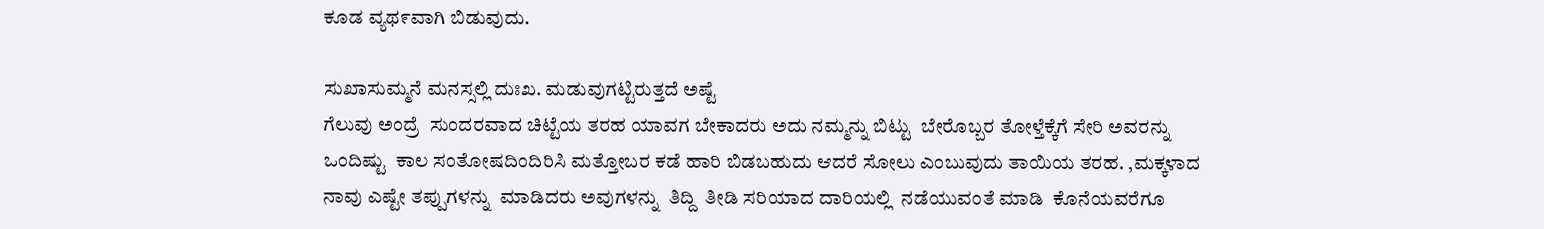ಕೂಡ ವ್ಯಥ೯ವಾಗಿ ಬಿಡುವುದು.

ಸುಖಾಸುಮ್ಮನೆ ಮನಸ್ಸಲ್ಲಿ ದುಃಖ. ಮಡುವುಗಟ್ಟಿರುತ್ತದೆ ಅಷ್ಟೆ
ಗೆಲುವು ಅಂದ್ರೆ  ಸುಂದರವಾದ ಚಿಟ್ಟೆಯ ತರಹ ಯಾವಗ ಬೇಕಾದರು ಅದು ನಮ್ಮನ್ನು ಬಿಟ್ಟು  ಬೇರೊಬ್ಬರ ತೋಳ್ತೆಕ್ಕೆಗೆ ಸೇರಿ ಅವರನ್ನು  ಒಂದಿಷ್ಟು  ಕಾಲ ಸಂತೋಷದಿಂದಿರಿಸಿ ಮತ್ತೋಬರ ಕಡೆ ಹಾರಿ ಬಿಡಬಹುದು ಆದರೆ ಸೋಲು ಎಂಬುವುದು ತಾಯಿಯ ತರಹ. ,ಮಕ್ಕಳಾದ ನಾವು ಎಷ್ಟೇ ತಪ್ಪುಗಳನ್ನು  ಮಾಡಿದರು ಅವುಗಳನ್ನು  ತಿದ್ದಿ  ತೀಡಿ ಸರಿಯಾದ ದಾರಿಯಲ್ಲಿ  ನಡೆಯುವಂತೆ ಮಾಡಿ  ಕೊನೆಯವರೆಗೂ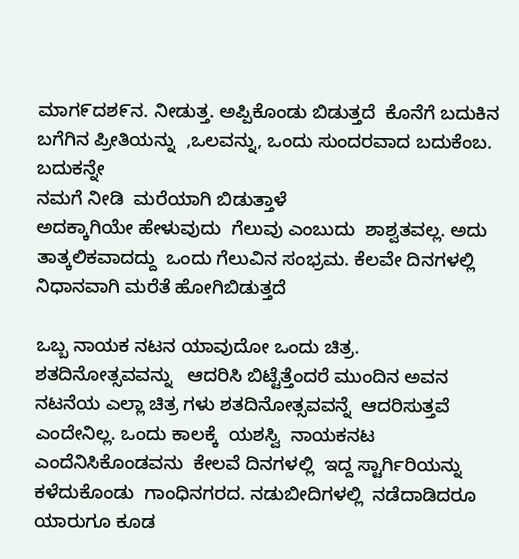ಮಾಗ೯ದಶ೯ನ. ನೀಡುತ್ತ. ಅಪ್ಪಿಕೊಂಡು ಬಿಡುತ್ತದೆ  ಕೊನೆಗೆ ಬದುಕಿನ ಬಗೆಗಿನ ಪ್ರೀತಿಯನ್ನು  ,ಒಲವನ್ನು, ಒಂದು ಸುಂದರವಾದ ಬದುಕೆಂಬ. ಬದುಕನ್ನೇ
ನಮಗೆ ನೀಡಿ  ಮರೆಯಾಗಿ ಬಿಡುತ್ತಾಳೆ
ಅದಕ್ಕಾಗಿಯೇ ಹೇಳುವುದು  ಗೆಲುವು ಎಂಬುದು  ಶಾಶ್ವತವಲ್ಲ. ಅದು ತಾತ್ಕಲಿಕವಾದದ್ದು  ಒಂದು ಗೆಲುವಿನ ಸಂಭ್ರಮ. ಕೆಲವೇ ದಿನಗಳಲ್ಲಿ  ನಿಧಾನವಾಗಿ ಮರೆತೆ ಹೋಗಿಬಿಡುತ್ತದೆ

ಒಬ್ಬ ನಾಯಕ ನಟನ ಯಾವುದೋ ಒಂದು ಚಿತ್ರ.  ಶತದಿನೋತ್ಸವವನ್ನು   ಆದರಿಸಿ ಬಿಟ್ಟೆತ್ತೆಂದರೆ ಮುಂದಿನ ಅವನ ನಟನೆಯ ಎಲ್ಲಾ ಚಿತ್ರ ಗಳು ಶತದಿನೋತ್ಸವವನ್ನೆ  ಆದರಿಸುತ್ತವೆ ಎಂದೇನಿಲ್ಲ. ಒಂದು ಕಾಲಕ್ಕೆ  ಯಶಸ್ವಿ  ನಾಯಕನಟ ಎಂದೆನಿಸಿಕೊಂಡವನು  ಕೇಲವೆ ದಿನಗಳಲ್ಲಿ  ಇದ್ದ ಸ್ಟಾರ್ಗಿರಿಯನ್ನು  ಕಳೆದುಕೊಂಡು  ಗಾಂಧಿನಗರದ. ನಡುಬೀದಿಗಳಲ್ಲಿ  ನಡೆದಾಡಿದರೂ ಯಾರುಗೂ ಕೂಡ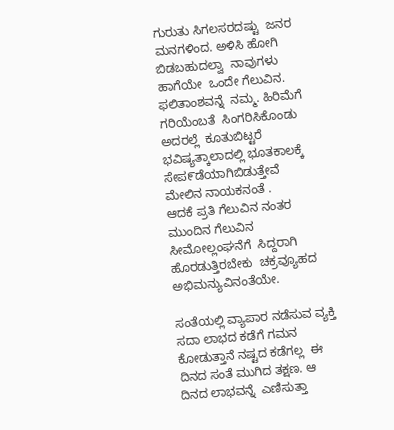ಗುರುತು ಸಿಗಲಸರದಷ್ಟು  ಜನರ ಮನಗಳಿಂದ. ಅಳಿಸಿ ಹೋಗಿ ಬಿಡಬಹುದಲ್ವಾ  ನಾವುಗಳು ಹಾಗೆಯೇ  ಒಂದೇ ಗೆಲುವಿನ. ಫಲಿತಾಂಶವನ್ನೆ  ನಮ್ಮ. ಹಿರಿಮೆಗೆ ಗರಿಯೆಂಬತೆ  ಸಿಂಗರಿಸಿಕೊಂಡು ಅದರಲ್ಲೆ  ಕೂತುಬಿಟ್ಟರೆ  ಭವಿಷ್ಯತ್ಕಾಲಾದಲ್ಲಿ ಭೂತಕಾಲಕ್ಕೆ  ಸೇಪ೯ಡೆಯಾಗಿಬಿಡುತ್ತೇವೆ
ಮೇಲಿನ ನಾಯಕನಂತೆ .
ಆದಕೆ ಪ್ರತಿ ಗೆಲುವಿನ ನಂತರ ಮುಂದಿನ ಗೆಲುವಿನ ಸೀಮೋಲ್ಲಂಘನೆಗೆ  ಸಿದ್ದರಾಗಿ ಹೊರಡುತ್ತಿರಬೇಕು  ಚಕ್ರವ್ಯೂಹದ ಅಭಿಮನ್ಯುವಿನಂತೆಯೇ.

ಸಂತೆಯಲ್ಲಿ ವ್ಯಾಪಾರ ನಡೆಸುವ ವ್ಯಕ್ತಿ  ಸದಾ ಲಾಭದ ಕಡೆಗೆ ಗಮನ ಕೋಡುತ್ತಾನೆ ನಷ್ಟದ ಕಡೆಗಲ್ಲ  ಈ ದಿನದ ಸಂತೆ ಮುಗಿದ ತಕ್ಷಣ. ಆ ದಿನದ ಲಾಭವನ್ನೆ  ಎಣಿಸುತ್ತಾ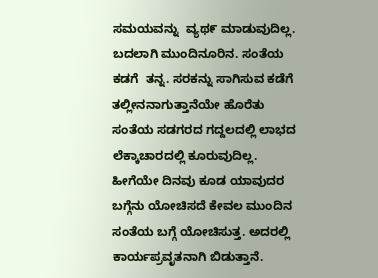ಸಮಯವನ್ನು  ವ್ಯಥ೯ ಮಾಡುವುದಿಲ್ಲ. ಬದಲಾಗಿ ಮುಂದಿನೂರಿನ. ಸಂತೆಯ ಕಡಗೆ  ತನ್ನ. ಸರಕನ್ನು ಸಾಗಿಸುವ ಕಡೆಗೆ ತಲ್ಲೀನನಾಗುತ್ತಾನೆಯೇ ಹೊರೆತು  ಸಂತೆಯ ಸಡಗರದ ಗದ್ದಲದಲ್ಲಿ ಲಾಭದ ಲೆಕ್ಕಾಚಾರದಲ್ಲಿ ಕೂರುವುದಿಲ್ಲ. ಹೀಗೆಯೇ ದಿನವು ಕೂಡ ಯಾವುದರ ಬಗ್ಗೆನು ಯೋಚಿಸದೆ ಕೇವಲ ಮುಂದಿನ ಸಂತೆಯ ಬಗ್ಗೆ ಯೋಚಿಸುತ್ತ. ಅದರಲ್ಲಿ ಕಾರ್ಯಪ್ರವೃತನಾಗಿ ಬಿಡುತ್ತಾನೆ.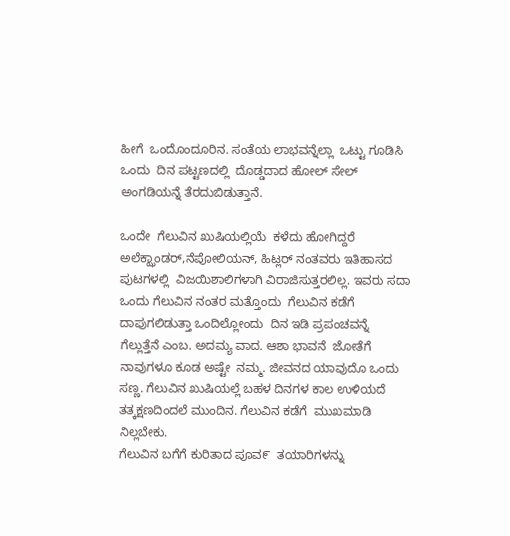ಹೀಗೆ  ಒಂದೊಂದೂರಿನ. ಸಂತೆಯ ಲಾಭವನ್ನೆಲ್ಲಾ  ಒಟ್ಟು ಗೂಡಿಸಿ  ಒಂದು  ದಿನ ಪಟ್ಟಣದಲ್ಲಿ  ದೊಡ್ಡದಾದ ಹೋಲ್ ಸೇಲ್  ಅಂಗಡಿಯನ್ನೆ ತೆರದುಬಿಡುತ್ತಾನೆ.

ಒಂದೇ  ಗೆಲುವಿನ ಖುಷಿಯಲ್ಲಿಯೆ  ಕಳೆದು ಹೋಗಿದ್ದರೆ  ಅಲೆಕ್ಝಾಂಡರ್,ನೆಪೋಲಿಯನ್, ಹಿಟ್ಲರ್ ನಂತವರು ಇತಿಹಾಸದ ಪುಟಗಳಲ್ಲಿ  ವಿಜಯಿಶಾಲಿಗಳಾಗಿ ವಿರಾಜಿಸುತ್ತರಲಿಲ್ಲ. ಇವರು ಸದಾ ಒಂದು ಗೆಲುವಿನ ನಂತರ ಮತ್ತೊಂದು  ಗೆಲುವಿನ ಕಡೆಗೆ  ದಾಪುಗಲಿಡುತ್ತಾ ಒಂದಿಲ್ಲೋಂದು  ದಿನ ಇಡಿ ಪ್ರಪಂಚವನ್ನೆ  ಗೆಲ್ಲುತ್ತೆನೆ ಎಂಬ. ಅದಮ್ಯ ವಾದ. ಆಶಾ ಭಾವನೆ  ಜೋತೆಗೆ ನಾವುಗಳೂ ಕೂಡ ಅಷ್ಟೇ  ನಮ್ಮ. ಜೀವನದ ಯಾವುದೊ ಒಂದು ಸಣ್ಣ. ಗೆಲುವಿನ ಖುಷಿಯಲ್ಲೆ ಬಹಳ ದಿನಗಳ ಕಾಲ ಉಳಿಯದೆ  ತತ್ಕಕ್ಷಣದಿಂದಲೆ ಮುಂದಿನ. ಗೆಲುವಿನ ಕಡೆಗೆ  ಮುಖಮಾಡಿ  ನಿಲ್ಲಬೇಕು.
ಗೆಲುವಿನ ಬಗೆಗೆ ಕುರಿತಾದ ಪೂವ೯  ತಯಾರಿಗಳನ್ನು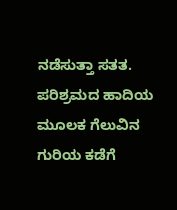ನಡೆಸುತ್ತಾ ಸತತ. ಪರಿಶ್ರಮದ ಹಾದಿಯ ಮೂಲಕ ಗೆಲುವಿನ ಗುರಿಯ ಕಡೆಗೆ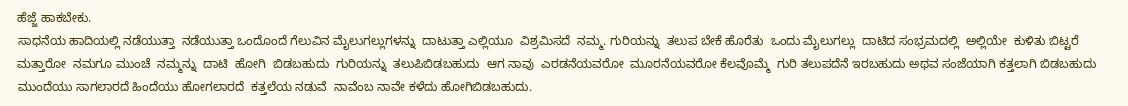ಹೆಜ್ಜೆ ಹಾಕಬೇಕು.
ಸಾಧನೆಯ ಹಾದಿಯಲ್ಲಿ ನಡೆಯುತ್ತಾ  ನಡೆಯುತ್ತಾ ಒಂದೊಂದೆ ಗೆಲುವಿನ ಮೈಲುಗಲ್ಲುಗಳನ್ನು  ದಾಟುತ್ತಾ ಎಲ್ಲಿಯೂ  ವಿಶ್ರಮಿಸದೆ  ನಮ್ಮ. ಗುರಿಯನ್ನು  ತಲುಪ ಬೇಕೆ ಹೊರೆತು  ಒಂದು ಮೈಲುಗಲ್ಲು  ದಾಟಿದ ಸಂಭ್ರಮದಲ್ಲಿ  ಅಲ್ಲಿಯೇ  ಕುಳಿತು ಬಿಟ್ಟರೆ  ಮತ್ತಾರೋ  ನಮಗೂ ಮುಂಚೆ  ನಮ್ಮನ್ನು  ದಾಟಿ  ಹೋಗಿ  ಬಿಡಬಹುದು  ಗುರಿಯನ್ನು  ತಲುಪಿಬಿಡಬಹುದು  ಆಗ ನಾವು  ಎರಡನೆಯವರೋ  ಮೂರನೆಯವರೋ ಕೆಲವೊಮ್ಮೆ  ಗುರಿ ತಲುಪದೆನೆ ಇರಬಹುದು ಅಥವ ಸಂಜೆಯಾಗಿ ಕತ್ತಲಾಗಿ ಬಿಡಬಹುದು
ಮುಂದೆಯು ಸಾಗಲಾರದೆ ಹಿಂದೆಯು ಹೋಗಲಾರದೆ  ಕತ್ತಲೆಯ ನಡುವೆ  ನಾವೆಂಬ ನಾವೇ ಕಳೆದು ಹೋಗಿಬಿಡಬಹುದು.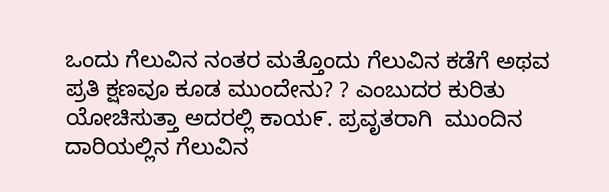ಒಂದು ಗೆಲುವಿನ ನಂತರ ಮತ್ತೊಂದು ಗೆಲುವಿನ ಕಡೆಗೆ ಅಥವ ಪ್ರತಿ ಕ್ಷಣವೂ ಕೂಡ ಮುಂದೇನು? ? ಎಂಬುದರ ಕುರಿತು  ಯೋಚಿಸುತ್ತಾ ಅದರಲ್ಲಿ ಕಾಯ೯. ಪ್ರವೃತರಾಗಿ  ಮುಂದಿನ ದಾರಿಯಲ್ಲಿನ ಗೆಲುವಿನ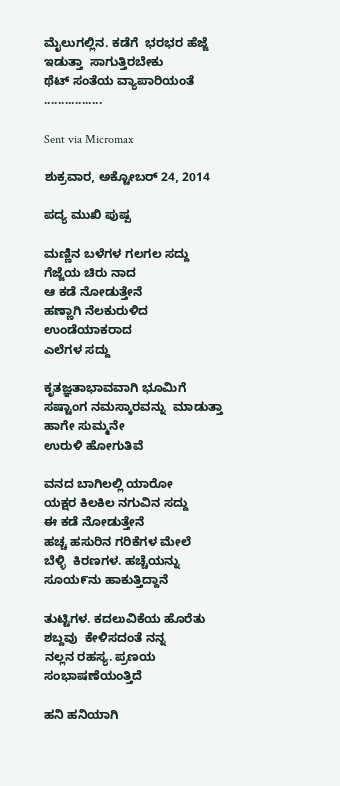ಮೈಲುಗಲ್ಲಿನ. ಕಡೆಗೆ  ಭರಭರ ಹೆಜ್ಜೆ  ಇಡುತ್ತಾ  ಸಾಗುತ್ತಿರಬೇಕು
ಥೆಟ್ ಸಂತೆಯ ವ್ಯಾಪಾರಿಯಂತೆ .................

Sent via Micromax

ಶುಕ್ರವಾರ, ಅಕ್ಟೋಬರ್ 24, 2014

ಪದ್ಯ ಮುಖಿ ಪುಷ್ಪ

ಮಣ್ಣಿನ ಬಳೆಗಳ ಗಲಗಲ ಸದ್ದು
ಗೆಜ್ಜೆಯ ಚಿರು ನಾದ
ಆ ಕಡೆ ನೋಡುತ್ತೇನೆ
ಹಣ್ಣಾಗಿ ನೆಲಕುರುಳಿದ ಉಂಡೆಯಾಕರಾದ
ಎಲೆಗಳ ಸದ್ದು

ಕೃತಜ್ಞತಾಭಾವವಾಗಿ ಭೂಮಿಗೆ
ಸಷ್ಟಾಂಗ ನಮಸ್ಕಾರವನ್ನು  ಮಾಡುತ್ತಾ
ಹಾಗೇ ಸುಮ್ಮನೇ
ಉರುಳಿ ಹೋಗುತಿವೆ

ವನದ ಬಾಗಿಲಲ್ಲಿ ಯಾರೋ
ಯಕ್ಷರ ಕಿಲಕಿಲ ನಗುವಿನ ಸದ್ದು
ಈ ಕಡೆ ನೋಡುತ್ತೇನೆ
ಹಚ್ಚ ಹಸುರಿನ ಗರಿಕೆಗಳ ಮೇಲೆ
ಬೆಳ್ಳಿ  ಕಿರಣಗಳ. ಹಚ್ಚೆಯನ್ನು
ಸೂಯ೯ನು ಹಾಕುತ್ತಿದ್ದಾನೆ

ತುಟ್ಟಿಗಳ. ಕದಲುವಿಕೆಯ ಹೊರೆತು
ಶಬ್ದವು  ಕೇಳಿಸದಂತೆ ನನ್ನ
ನಲ್ಲನ ರಹಸ್ಯ. ಪ್ರಣಯ ಸಂಭಾಷಣೆಯಂತ್ತಿದೆ

ಹನಿ ಹನಿಯಾಗಿ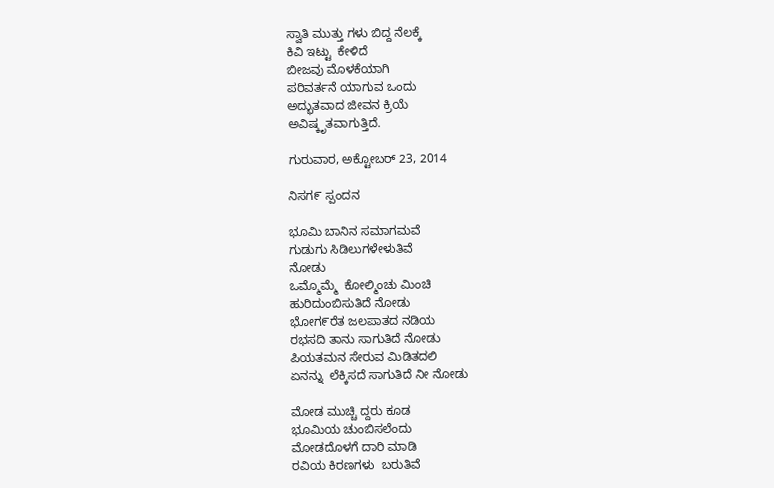ಸ್ವಾತಿ ಮುತ್ತು ಗಳು ಬಿದ್ದ ನೆಲಕ್ಕೆ
ಕಿವಿ ಇಟ್ಟು  ಕೇಳಿದೆ
ಬೀಜವು ಮೊಳಕೆಯಾಗಿ
ಪರಿವರ್ತನೆ ಯಾಗುವ ಒಂದು
ಅದ್ಭುತವಾದ ಜೀವನ ಕ್ರಿಯೆ
ಅವಿಷ್ಕೃತವಾಗುತ್ತಿದೆ.

ಗುರುವಾರ, ಅಕ್ಟೋಬರ್ 23, 2014

ನಿಸಗ೯ ಸ್ಪಂದನ

ಭೂಮಿ ಬಾನಿನ ಸಮಾಗಮವೆ
ಗುಡುಗು ಸಿಡಿಲುಗಳೇಳುತಿವೆ
ನೋಡು
ಒಮ್ಮೊಮ್ಮೆ  ಕೋಲ್ಮಿಂಚು ಮಿಂಚಿ
ಹುರಿದುಂಬಿಸುತಿದೆ ನೋಡು
ಭೋಗ೯ರೆತ ಜಲಪಾತದ ನಡಿಯ
ರಭಸದಿ ತಾನು ಸಾಗುತಿದೆ ನೋಡು
ಪಿಯತಮನ ಸೇರುವ ಮಿಡಿತದಲಿ
ಏನನ್ನು  ಲೆಕ್ಕಿಸದೆ ಸಾಗುತಿದೆ ನೀ ನೋಡು

ಮೋಡ ಮುಚ್ಚಿ ದ್ದರು ಕೂಡ
ಭೂಮಿಯ ಚುಂಬಿಸಲೆಂದು
ಮೋಡದೊಳಗೆ ದಾರಿ ಮಾಡಿ
ರವಿಯ ಕಿರಣಗಳು  ಬರುತಿವೆ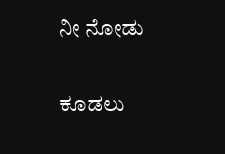ನೀ ನೋಡು

ಕೂಡಲು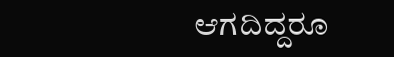ಆಗದಿದ್ದರೂ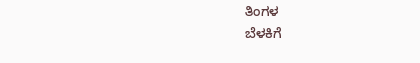ತಿಂಗಳ
ಬೆಳಕಿಗೆ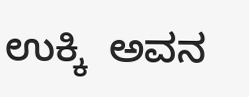ಉಕ್ಕಿ  ಅವನ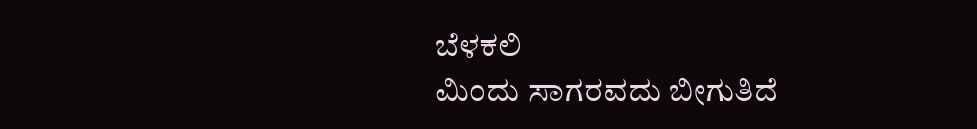ಬೆಳಕಲಿ
ಮಿಂದು ಸಾಗರವದು ಬೀಗುತಿದೆ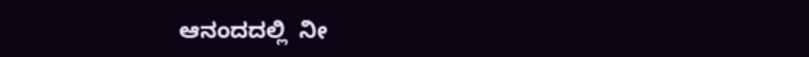ಆನಂದದಲ್ಲಿ  ನೀ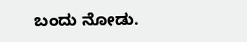ಬಂದು ನೋಡು.